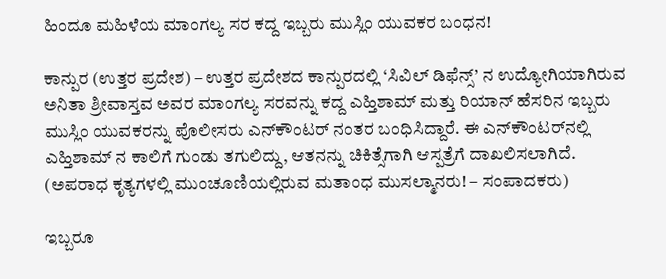ಹಿಂದೂ ಮಹಿಳೆಯ ಮಾಂಗಲ್ಯ ಸರ ಕದ್ದ ಇಬ್ಬರು ಮುಸ್ಲಿಂ ಯುವಕರ ಬಂಧನ!

ಕಾನ್ಪುರ (ಉತ್ತರ ಪ್ರದೇಶ) – ಉತ್ತರ ಪ್ರದೇಶದ ಕಾನ್ಪುರದಲ್ಲಿ ‘ಸಿವಿಲ್ ಡಿಫೆನ್ಸ್’ ನ ಉದ್ಯೋಗಿಯಾಗಿರುವ ಅನಿತಾ ಶ್ರೀವಾಸ್ತವ ಅವರ ಮಾಂಗಲ್ಯ ಸರವನ್ನು ಕದ್ದ ಎಹ್ತಿಶಾಮ್ ಮತ್ತು ರಿಯಾನ್ ಹೆಸರಿನ ಇಬ್ಬರು ಮುಸ್ಲಿಂ ಯುವಕರನ್ನು ಪೊಲೀಸರು ಎನ್‌ಕೌಂಟರ್ ನಂತರ ಬಂಧಿಸಿದ್ದಾರೆ. ಈ ಎನ್‌ಕೌಂಟರ್‌ನಲ್ಲಿ ಎಹ್ತಿಶಾಮ್ ನ ಕಾಲಿಗೆ ಗುಂಡು ತಗುಲಿದ್ದು, ಆತನನ್ನು ಚಿಕಿತ್ಸೆಗಾಗಿ ಆಸ್ಪತ್ರೆಗೆ ದಾಖಲಿಸಲಾಗಿದೆ. (ಅಪರಾಧ ಕೃತ್ಯಗಳಲ್ಲಿ ಮುಂಚೂಣಿಯಲ್ಲಿರುವ ಮತಾಂಧ ಮುಸಲ್ಮಾನರು! – ಸಂಪಾದಕರು)

ಇಬ್ಬರೂ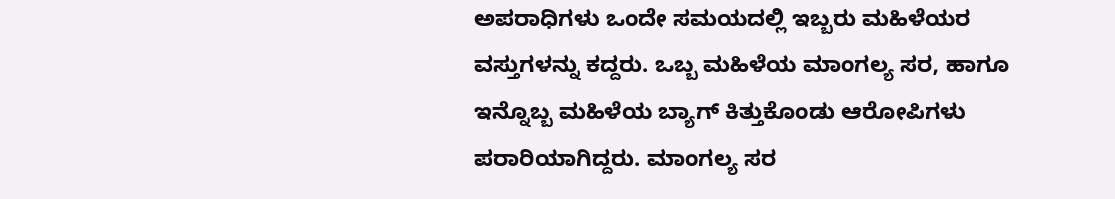ಅಪರಾಧಿಗಳು ಒಂದೇ ಸಮಯದಲ್ಲಿ ಇಬ್ಬರು ಮಹಿಳೆಯರ ವಸ್ತುಗಳನ್ನು ಕದ್ದರು. ಒಬ್ಬ ಮಹಿಳೆಯ ಮಾಂಗಲ್ಯ ಸರ, ಹಾಗೂ ಇನ್ನೊಬ್ಬ ಮಹಿಳೆಯ ಬ್ಯಾಗ್ ಕಿತ್ತುಕೊಂಡು ಆರೋಪಿಗಳು ಪರಾರಿಯಾಗಿದ್ದರು. ಮಾಂಗಲ್ಯ ಸರ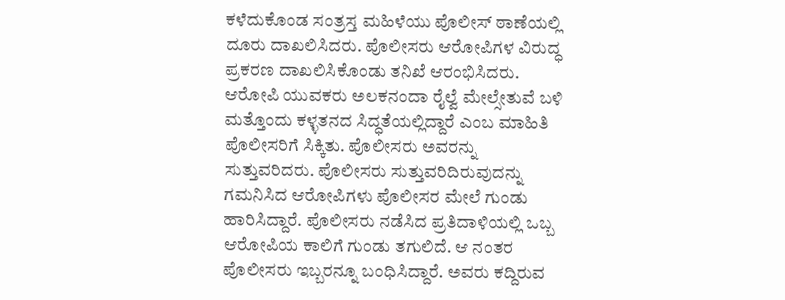ಕಳೆದುಕೊಂಡ ಸಂತ್ರಸ್ತ ಮಹಿಳೆಯು ಪೊಲೀಸ್ ಠಾಣೆಯಲ್ಲಿ ದೂರು ದಾಖಲಿಸಿದರು. ಪೊಲೀಸರು ಆರೋಪಿಗಳ ವಿರುದ್ಧ ಪ್ರಕರಣ ದಾಖಲಿಸಿಕೊಂಡು ತನಿಖೆ ಆರಂಭಿಸಿದರು. ಆರೋಪಿ ಯುವಕರು ಅಲಕನಂದಾ ರೈಲ್ವೆ ಮೇಲ್ಸೇತುವೆ ಬಳಿ ಮತ್ತೊಂದು ಕಳ್ಳತನದ ಸಿದ್ಧತೆಯಲ್ಲಿದ್ದಾರೆ ಎಂಬ ಮಾಹಿತಿ ಪೊಲೀಸರಿಗೆ ಸಿಕ್ಕಿತು. ಪೊಲೀಸರು ಅವರನ್ನು ಸುತ್ತುವರಿದರು. ಪೊಲೀಸರು ಸುತ್ತುವರಿದಿರುವುದನ್ನು ಗಮನಿಸಿದ ಆರೋಪಿಗಳು ಪೊಲೀಸರ ಮೇಲೆ ಗುಂಡು ಹಾರಿಸಿದ್ದಾರೆ. ಪೊಲೀಸರು ನಡೆಸಿದ ಪ್ರತಿದಾಳಿಯಲ್ಲಿ ಒಬ್ಬ ಆರೋಪಿಯ ಕಾಲಿಗೆ ಗುಂಡು ತಗುಲಿದೆ. ಆ ನಂತರ ಪೊಲೀಸರು ಇಬ್ಬರನ್ನೂ ಬಂಧಿಸಿದ್ದಾರೆ. ಅವರು ಕದ್ದಿರುವ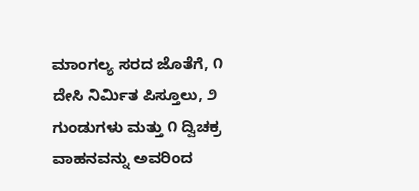ಮಾಂಗಲ್ಯ ಸರದ ಜೊತೆಗೆ, ೧ ದೇಸಿ ನಿರ್ಮಿತ ಪಿಸ್ತೂಲು, ೨ ಗುಂಡುಗಳು ಮತ್ತು ೧ ದ್ವಿಚಕ್ರ ವಾಹನವನ್ನು ಅವರಿಂದ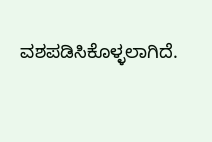ವಶಪಡಿಸಿಕೊಳ್ಳಲಾಗಿದೆ.